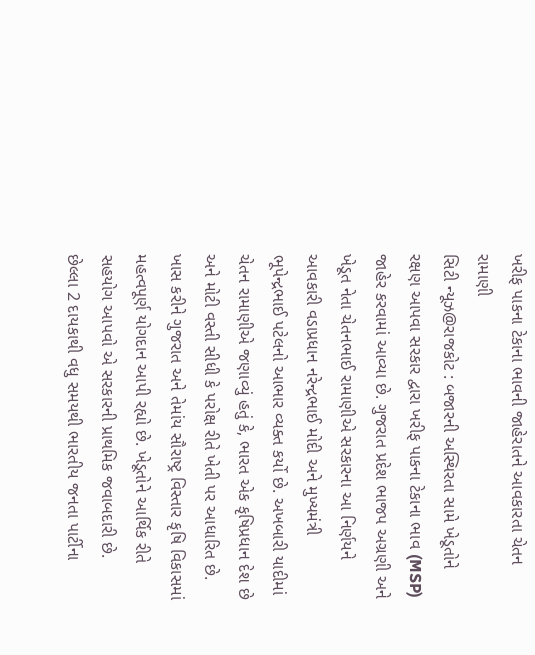ખરીફ પાકના ટેકાના ભાવની જાહેરાતને આવકારતા ચેતન રામાણી
સિટી ન્યૂઝ@રાજકોટ : બજારની અસ્થિરતા સામે ખેડૂતોને રક્ષણ આપવા સરકાર દ્વારા ખરીફ પાકના ટેકાના ભાવ (MSP) જાહેર કરવામાં આવ્યા છે. ગુજરાત પ્રદેશ ભાજપ અગ્રણી અને ખેડૂત નેતા ચેતનભાઈ રામાણીએ સરકારના આ નિર્ણયને આવકારી વડાપ્રધાન નરેન્દ્રભાઈ મોદી અને મુખ્યમંત્રી ભૂપેન્દ્રભાઈ પટેલનો આભાર વ્યક્ત કર્યો છે. અખબારી યાદીમાં ચેતન રામાણીએ જણાવ્યું હતું કે, ભારત એક કૃષિપ્રધાન દેશ છે અને મોટી વસ્તી સીધી કે પરોક્ષ રીતે ખેતી પર આધારિત છે. ખાસ કરીને ગુજરાત અને તેમાંય સૌરાષ્ટ્ર વિસ્તાર કૃષિ વિકાસમાં મહત્વપૂર્ણ યોગદાન આપી રહ્યો છે. ખેડૂતોને આર્થિક રીતે સહયોગ આપવો એ સરકારની પ્રાથમિક જવાબદારી છે.
છેલ્લા 2 દાયકાથી વધુ સમયથી ભારતીય જનતા પાર્ટીના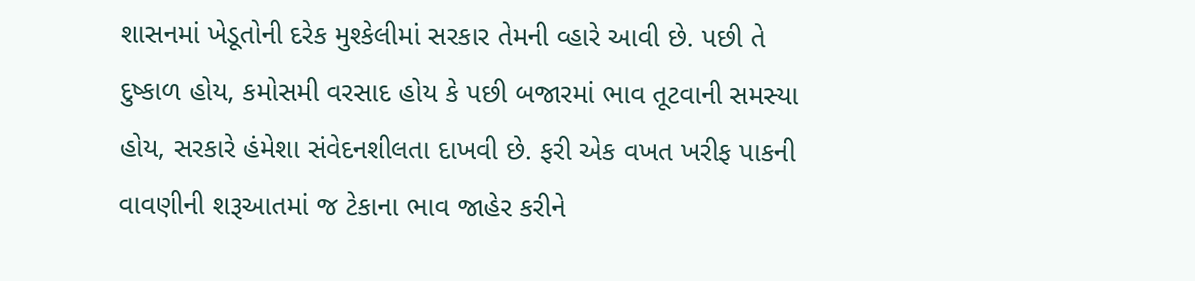શાસનમાં ખેડૂતોની દરેક મુશ્કેલીમાં સરકાર તેમની વ્હારે આવી છે. પછી તે દુષ્કાળ હોય, કમોસમી વરસાદ હોય કે પછી બજારમાં ભાવ તૂટવાની સમસ્યા હોય, સરકારે હંમેશા સંવેદનશીલતા દાખવી છે. ફરી એક વખત ખરીફ પાકની વાવણીની શરૂઆતમાં જ ટેકાના ભાવ જાહેર કરીને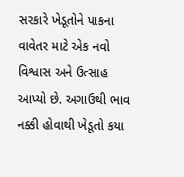સરકારે ખેડૂતોને પાકના વાવેતર માટે એક નવો વિશ્વાસ અને ઉત્સાહ આપ્યો છે. અગાઉથી ભાવ નક્કી હોવાથી ખેડૂતો કયા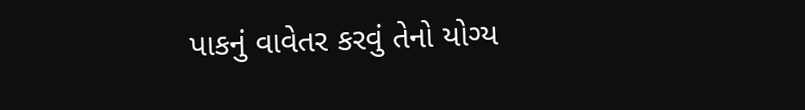પાકનું વાવેતર કરવું તેનો યોગ્ય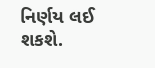નિર્ણય લઈ શકશે.